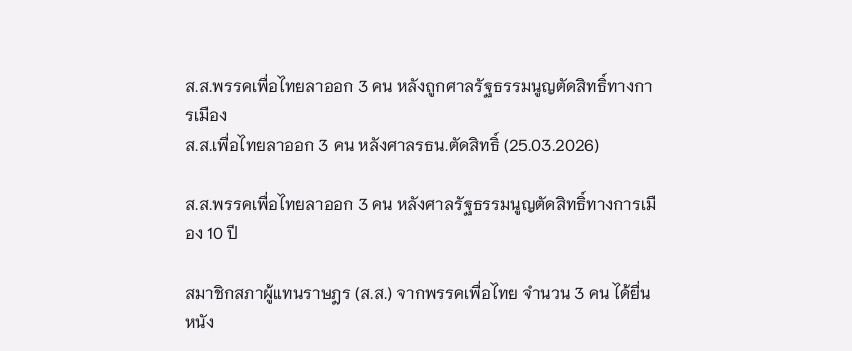ส.ส.พรรคเพื่อไทยลาออก 3 คน หลังถูกศาลรัฐธรรมนูญตัดสิทธิ์ทางการเมือง
ส.ส.เพื่อไทยลาออก 3 คน หลังศาลรธน.ตัดสิทธิ์ (25.03.2026)

ส.ส.พรรคเพื่อไทยลาออก 3 คน หลังศาลรัฐธรรมนูญตัดสิทธิ์ทางการเมือง 10 ปี

สมาชิกสภาผู้แทนราษฎร (ส.ส.) จากพรรคเพื่อไทย จำนวน 3 คน ได้ยื่นหนัง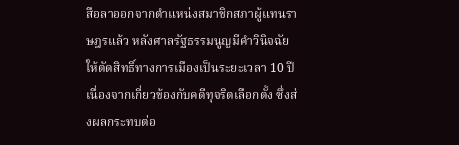สือลาออกจากตำแหน่งสมาชิกสภาผู้แทนราษฎรแล้ว หลังศาลรัฐธรรมนูญมีคำวินิจฉัยให้ตัดสิทธิ์ทางการเมืองเป็นระยะเวลา 10 ปี เนื่องจากเกี่ยวข้องกับคดีทุจริตเลือกตั้ง ซึ่งส่งผลกระทบต่อ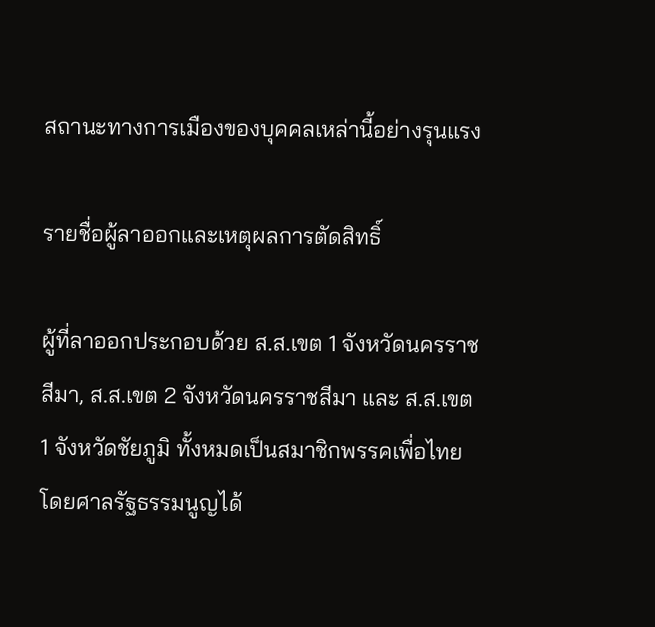สถานะทางการเมืองของบุคคลเหล่านี้อย่างรุนแรง

รายชื่อผู้ลาออกและเหตุผลการตัดสิทธิ์

ผู้ที่ลาออกประกอบด้วย ส.ส.เขต 1 จังหวัดนครราชสีมา, ส.ส.เขต 2 จังหวัดนครราชสีมา และ ส.ส.เขต 1 จังหวัดชัยภูมิ ทั้งหมดเป็นสมาชิกพรรคเพื่อไทย โดยศาลรัฐธรรมนูญได้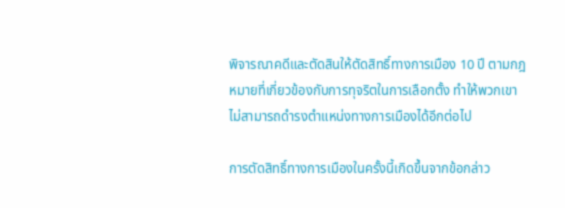พิจารณาคดีและตัดสินให้ตัดสิทธิ์ทางการเมือง 10 ปี ตามกฎหมายที่เกี่ยวข้องกับการทุจริตในการเลือกตั้ง ทำให้พวกเขาไม่สามารถดำรงตำแหน่งทางการเมืองได้อีกต่อไป

การตัดสิทธิ์ทางการเมืองในครั้งนี้เกิดขึ้นจากข้อกล่าว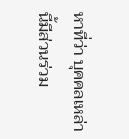หาที่ว่า บุคคลเหล่านี้มีส่วนร่วม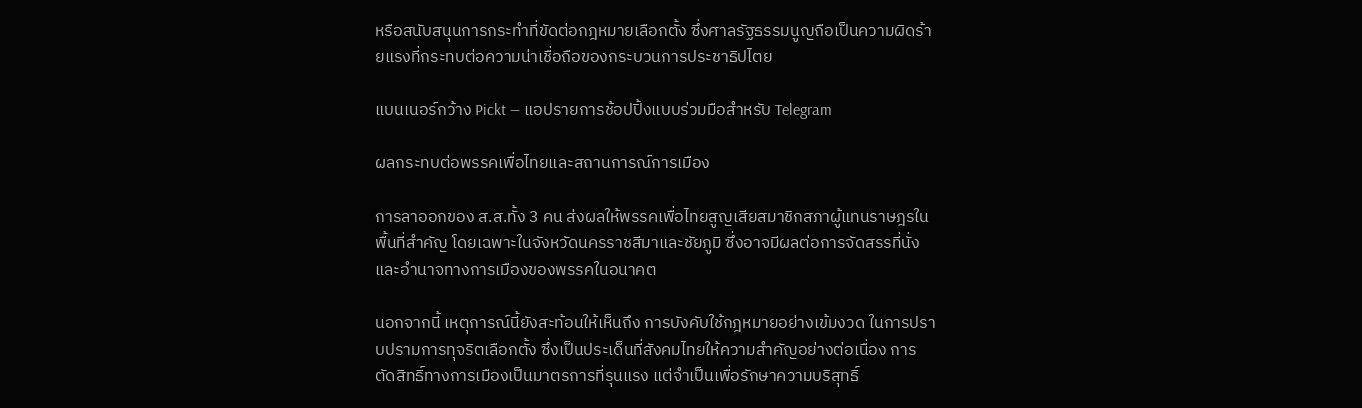หรือสนับสนุนการกระทำที่ขัดต่อกฎหมายเลือกตั้ง ซึ่งศาลรัฐธรรมนูญถือเป็นความผิดร้ายแรงที่กระทบต่อความน่าเชื่อถือของกระบวนการประชาธิปไตย

แบนเนอร์กว้าง Pickt — แอปรายการช้อปปิ้งแบบร่วมมือสำหรับ Telegram

ผลกระทบต่อพรรคเพื่อไทยและสถานการณ์การเมือง

การลาออกของ ส.ส.ทั้ง 3 คน ส่งผลให้พรรคเพื่อไทยสูญเสียสมาชิกสภาผู้แทนราษฎรในพื้นที่สำคัญ โดยเฉพาะในจังหวัดนครราชสีมาและชัยภูมิ ซึ่งอาจมีผลต่อการจัดสรรที่นั่งและอำนาจทางการเมืองของพรรคในอนาคต

นอกจากนี้ เหตุการณ์นี้ยังสะท้อนให้เห็นถึง การบังคับใช้กฎหมายอย่างเข้มงวด ในการปราบปรามการทุจริตเลือกตั้ง ซึ่งเป็นประเด็นที่สังคมไทยให้ความสำคัญอย่างต่อเนื่อง การตัดสิทธิ์ทางการเมืองเป็นมาตรการที่รุนแรง แต่จำเป็นเพื่อรักษาความบริสุทธิ์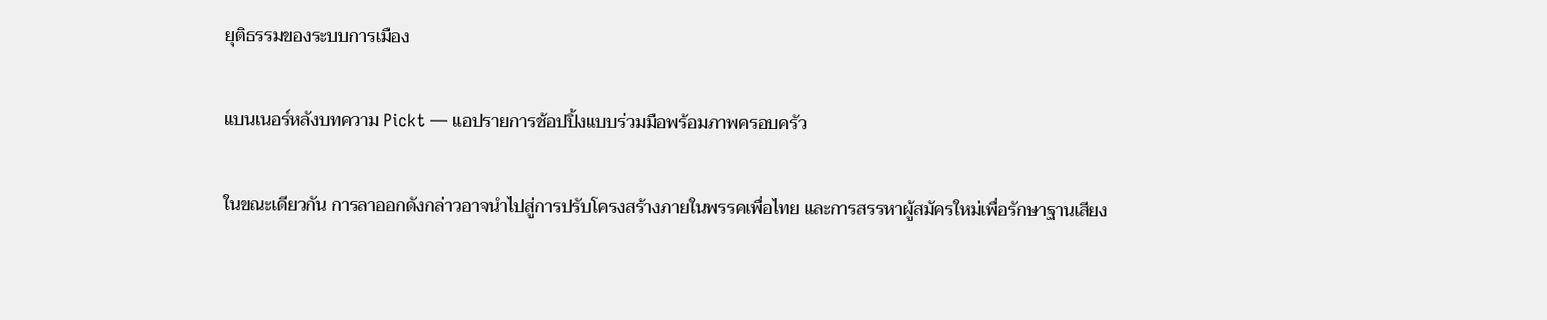ยุติธรรมของระบบการเมือง

แบนเนอร์หลังบทความ Pickt — แอปรายการช้อปปิ้งแบบร่วมมือพร้อมภาพครอบครัว

ในขณะเดียวกัน การลาออกดังกล่าวอาจนำไปสู่การปรับโครงสร้างภายในพรรคเพื่อไทย และการสรรหาผู้สมัครใหม่เพื่อรักษาฐานเสียง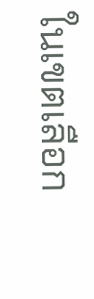ในเขตเลือก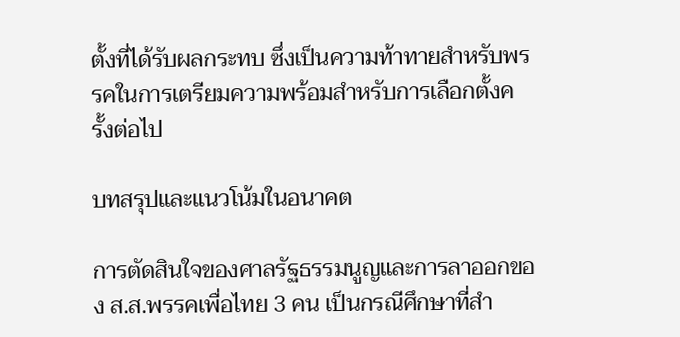ตั้งที่ได้รับผลกระทบ ซึ่งเป็นความท้าทายสำหรับพรรคในการเตรียมความพร้อมสำหรับการเลือกตั้งครั้งต่อไป

บทสรุปและแนวโน้มในอนาคต

การตัดสินใจของศาลรัฐธรรมนูญและการลาออกของ ส.ส.พรรคเพื่อไทย 3 คน เป็นกรณีศึกษาที่สำ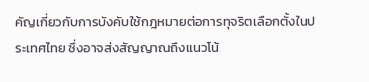คัญเกี่ยวกับการบังคับใช้กฎหมายต่อการทุจริตเลือกตั้งในประเทศไทย ซึ่งอาจส่งสัญญาณถึงแนวโน้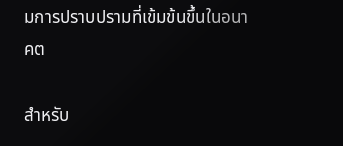มการปราบปรามที่เข้มข้นขึ้นในอนาคต

สำหรับ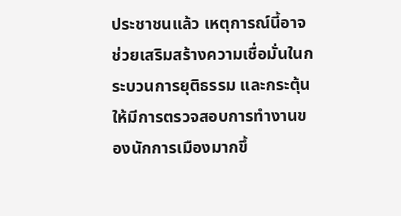ประชาชนแล้ว เหตุการณ์นี้อาจช่วยเสริมสร้างความเชื่อมั่นในกระบวนการยุติธรรม และกระตุ้นให้มีการตรวจสอบการทำงานของนักการเมืองมากขึ้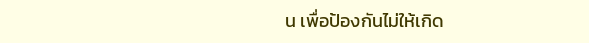น เพื่อป้องกันไม่ให้เกิด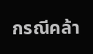กรณีคล้า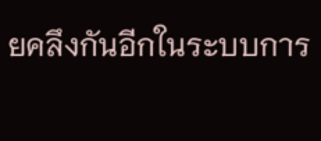ยคลึงกันอีกในระบบการ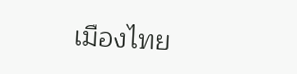เมืองไทย